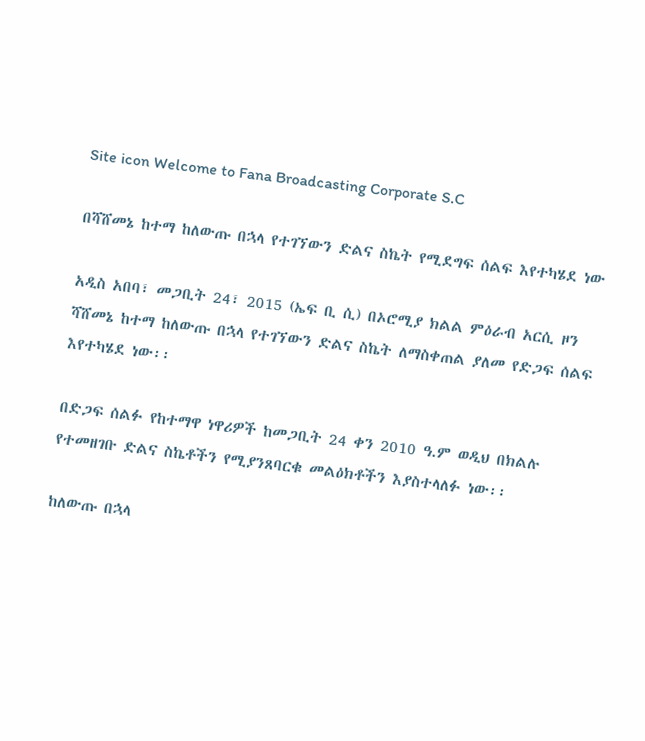Site icon Welcome to Fana Broadcasting Corporate S.C

በሻሸመኔ ከተማ ከለውጡ በኋላ የተገኘውን ድልና ስኬት የሚደግፍ ሰልፍ እየተካሄደ ነው

አዲስ አበባ፣ መጋቢት 24፣ 2015 (ኤፍ ቢ ሲ) በኦሮሚያ ክልል ምዕራብ አርሲ ዞን ሻሸመኔ ከተማ ከለውጡ በኋላ የተገኘውን ድልና ስኬት ለማስቀጠል ያለመ የድጋፍ ሰልፍ እየተካሄደ ነው፡፡

በድጋፍ ሰልፉ የከተማዋ ነዋሪዎች ከመጋቢት 24 ቀን 2010 ዓ.ም ወዲህ በክልሉ የተመዘገቡ ድልና ስኬቶችን የሚያንጸባርቁ መልዕክቶችን እያስተላለፉ ነው፡፡

ከለውጡ በኋላ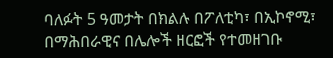ባለፉት 5 ዓመታት በክልሉ በፖለቲካ፣ በኢኮኖሚ፣ በማሕበራዊና በሌሎች ዘርፎች የተመዘገቡ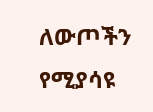ለውጦችን የሚያሳዩ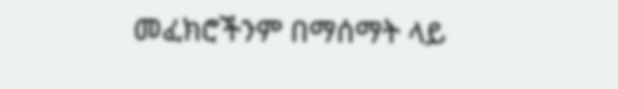መፈክሮችንም በማሰማት ላይ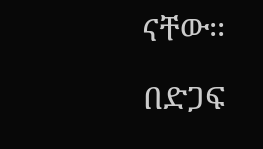ናቸው፡፡

በድጋፍ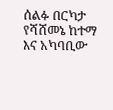ሰልፉ በርካታ የሻሸመኔ ከተማ እና አካባቢው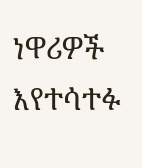ነዋሪዎች እየተሳተፉ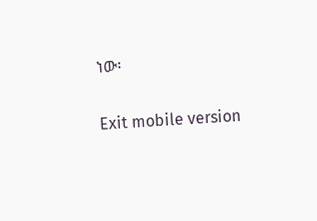ነው፡

Exit mobile version